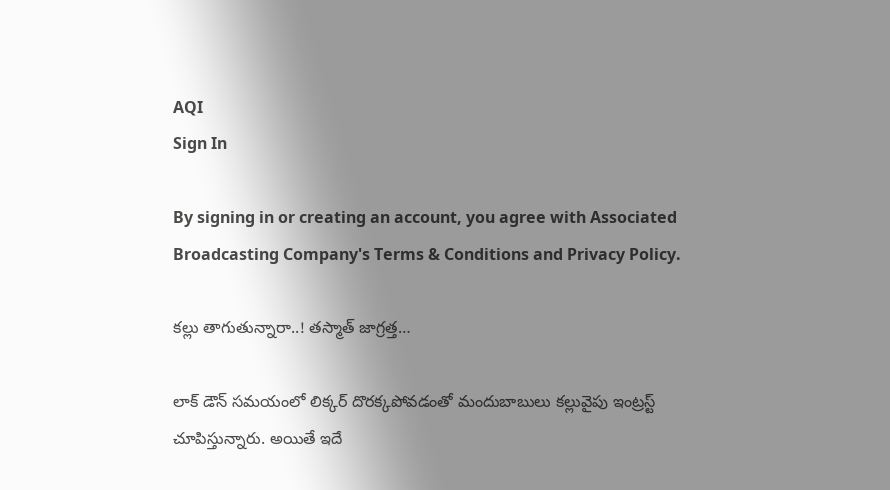AQI
Sign In

By signing in or creating an account, you agree with Associated Broadcasting Company's Terms & Conditions and Privacy Policy.

కల్లు తాగుతున్నారా..! త‌స్మాత్ జాగ్ర‌త్త‌…

లాక్ డౌన్ స‌మ‌యంలో లిక్కర్ దొర‌క్క‌పోవ‌డంతో మందుబాబులు క‌ల్లువైపు ఇంట్ర‌స్ట్ చూపిస్తున్నారు. అయితే ఇదే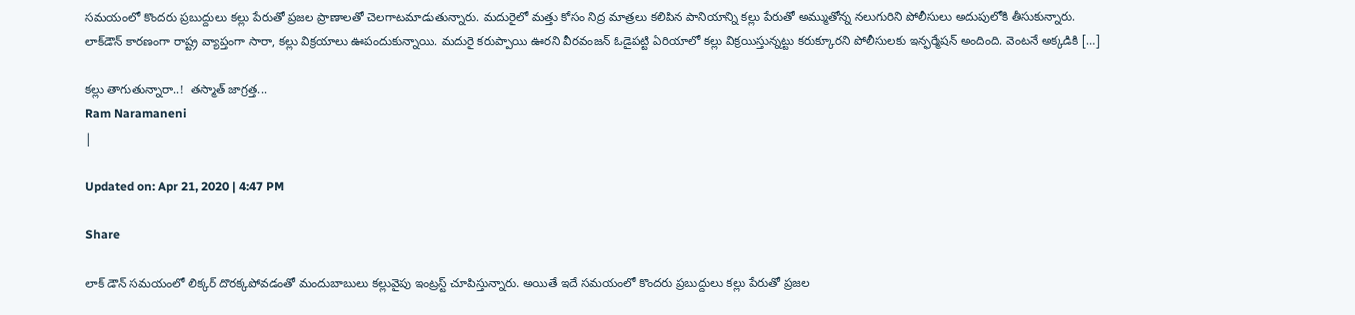స‌మయంలో కొంద‌రు ప్ర‌బుద్దులు క‌ల్లు పేరుతో ప్ర‌జ‌ల ప్రాణాల‌తో చెల‌గాట‌మాడుతున్నారు. మదురైలో మత్తు కోసం నిద్ర మాత్రలు కలిపిన పానియాన్ని కల్లు పేరుతో అమ్ముతోన్న‌ నలుగురిని పోలీసులు అదుపులోకి తీసుకున్నారు. లాక్‌డౌన్‌ కారణంగా రాష్ట్ర వ్యాప్తంగా సారా, కల్లు విక్రయాలు ఊపందుకున్నాయి. మదురై కరుప్పాయి ఊరని వీరవంజన్‌ ఓడైపట్టి ఏరియాలో కల్లు విక్రయిస్తున్నట్టు కరుక్కూరని పోలీసులకు ఇన్ఫ‌ర్మేష‌న్ అందింది. వెంటనే అక్క‌డికి […]

కల్లు తాగుతున్నారా..!  త‌స్మాత్ జాగ్ర‌త్త‌...
Ram Naramaneni
|

Updated on: Apr 21, 2020 | 4:47 PM

Share

లాక్ డౌన్ స‌మ‌యంలో లిక్కర్ దొర‌క్క‌పోవ‌డంతో మందుబాబులు క‌ల్లువైపు ఇంట్ర‌స్ట్ చూపిస్తున్నారు. అయితే ఇదే స‌మయంలో కొంద‌రు ప్ర‌బుద్దులు క‌ల్లు పేరుతో ప్ర‌జ‌ల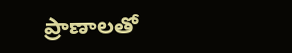ప్రాణాల‌తో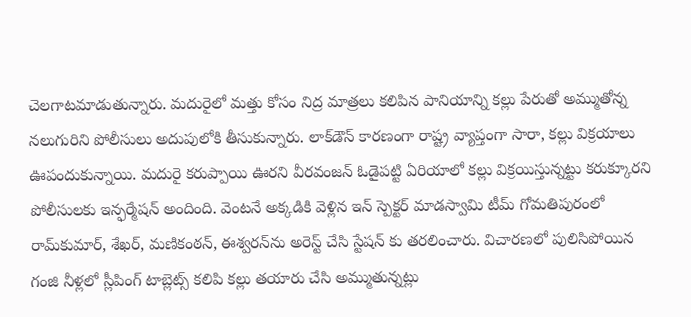చెల‌గాట‌మాడుతున్నారు. మదురైలో మత్తు కోసం నిద్ర మాత్రలు కలిపిన పానియాన్ని కల్లు పేరుతో అమ్ముతోన్న‌ నలుగురిని పోలీసులు అదుపులోకి తీసుకున్నారు. లాక్‌డౌన్‌ కారణంగా రాష్ట్ర వ్యాప్తంగా సారా, కల్లు విక్రయాలు ఊపందుకున్నాయి. మదురై కరుప్పాయి ఊరని వీరవంజన్‌ ఓడైపట్టి ఏరియాలో కల్లు విక్రయిస్తున్నట్టు కరుక్కూరని పోలీసులకు ఇన్ఫ‌ర్మేష‌న్ అందింది. వెంటనే అక్క‌డికి వెళ్లిన‌ ఇన్‌ స్పెక్టర్‌ మాడస్వామి టీమ్ గోమతిపురంలో రామ్‌కుమార్, శేఖర్, మణికంఠన్, ఈశ్వరన్‌ను అరెస్ట్ చేసి స్టేష‌న్ కు త‌ర‌లించారు. విచారణలో పులిసిపోయిన గంజి నీళ్లలో స్లీపింగ్ టాబ్లెట్స్ కలిపి కల్లు తయారు చేసి అమ్ముతున్న‌ట్లు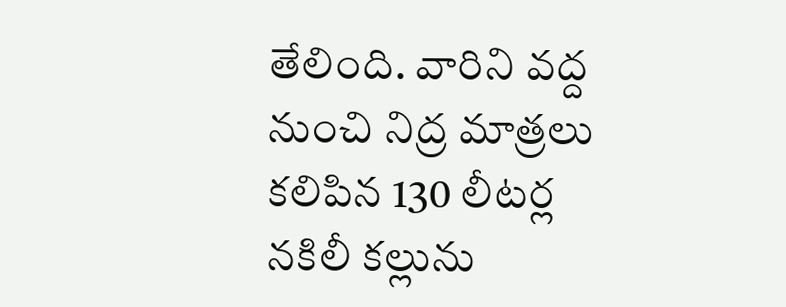తేలింది. వారిని వ‌ద్ద నుంచి నిద్ర మాత్రలు కలిపిన 130 లీటర్ల నకిలీ కల్లును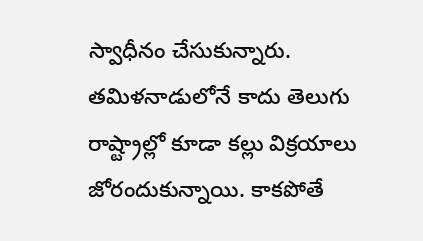స్వాధీనం చేసుకున్నారు. తమిళ‌నాడులోనే కాదు తెలుగు రాష్ట్రాల్లో కూడా క‌ల్లు విక్ర‌యాలు జోరందుకున్నాయి. కాక‌పోతే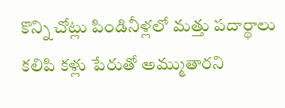కొన్ని చోట్లు పిండినీళ్లలో మ‌త్తు ప‌దార్థాలు క‌లిపి క‌ళ్లు పేరుతో అమ్ముతార‌ని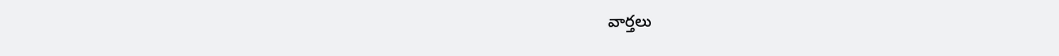వార్త‌లు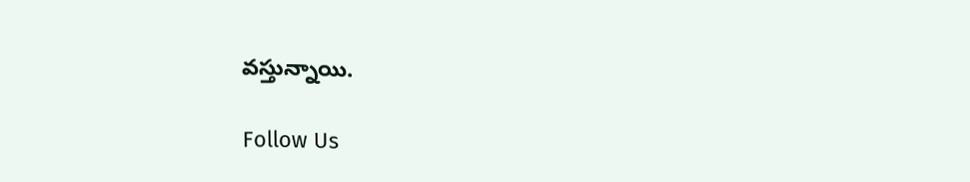వస్తున్నాయి.

Follow Us